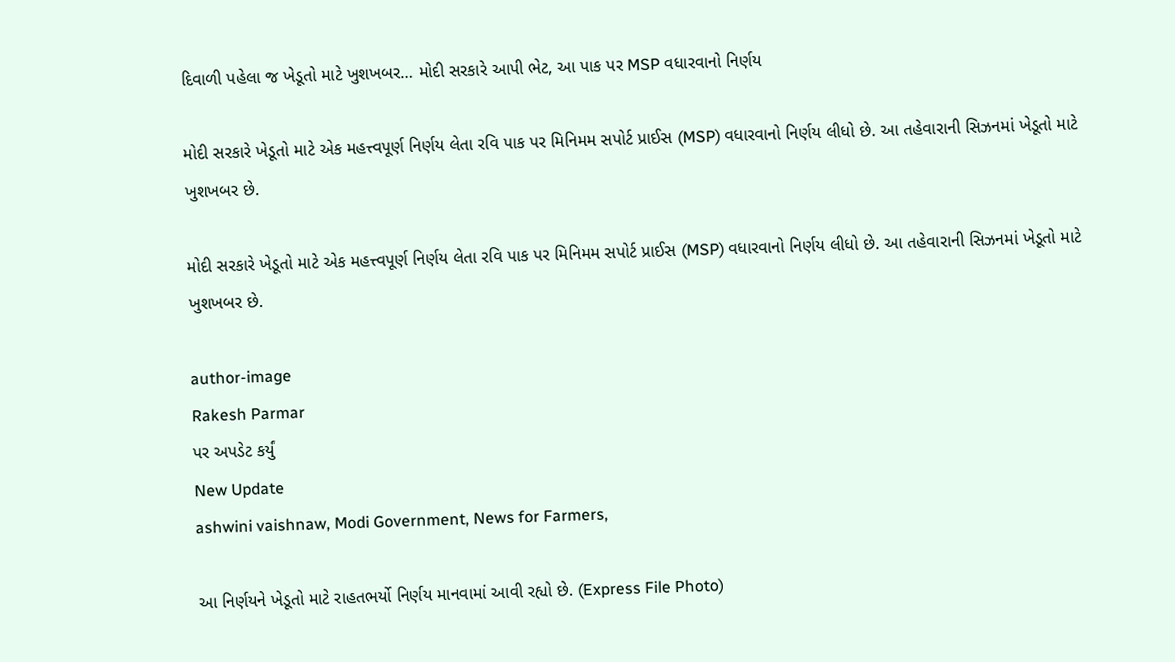દિવાળી પહેલા જ ખેડૂતો માટે ખુશખબર… મોદી સરકારે આપી ભેટ, આ પાક પર MSP વધારવાનો નિર્ણય

મોદી સરકારે ખેડૂતો માટે એક મહત્ત્વપૂર્ણ નિર્ણય લેતા રવિ પાક પર મિનિમમ સપોર્ટ પ્રાઈસ (MSP) વધારવાનો નિર્ણય લીધો છે. આ તહેવારાની સિઝનમાં ખેડૂતો માટે ખુશખબર છે.

મોદી સરકારે ખેડૂતો માટે એક મહત્ત્વપૂર્ણ નિર્ણય લેતા રવિ પાક પર મિનિમમ સપોર્ટ પ્રાઈસ (MSP) વધારવાનો નિર્ણય લીધો છે. આ તહેવારાની સિઝનમાં ખેડૂતો માટે ખુશખબર છે.

author-image
Rakesh Parmar
પર અપડેટ કર્યું
New Update
ashwini vaishnaw, Modi Government, News for Farmers,

આ નિર્ણયને ખેડૂતો માટે રાહતભર્યો નિર્ણય માનવામાં આવી રહ્યો છે. (Express File Photo)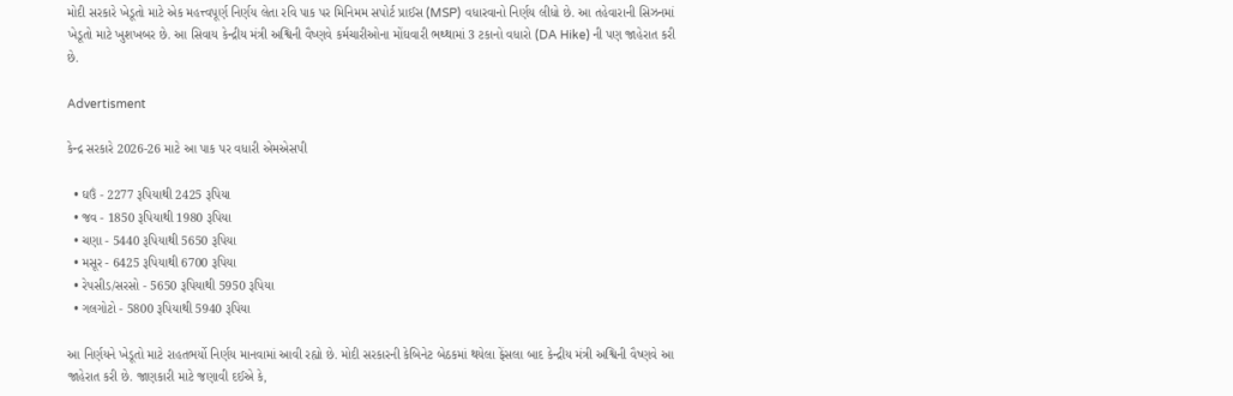મોદી સરકારે ખેડૂતો માટે એક મહત્ત્વપૂર્ણ નિર્ણય લેતા રવિ પાક પર મિનિમમ સપોર્ટ પ્રાઈસ (MSP) વધારવાનો નિર્ણય લીધો છે. આ તહેવારાની સિઝનમાં ખેડૂતો માટે ખુશખબર છે. આ સિવાય કેન્દ્રીય મંત્રી અશ્વિની વૈષ્ણવે કર્મચારીઓના મોંઘવારી ભથ્થામાં 3 ટકાનો વધારો (DA Hike) ની પણ જાહેરાત કરી છે.

Advertisment

કેન્દ્ર સરકારે 2026-26 માટે આ પાક પર વધારી એમએસપી

  • ઘઉં - 2277 રૂપિયાથી 2425 રૂપિયા
  • જવ - 1850 રૂપિયાથી 1980 રૂપિયા
  • ચણા - 5440 રૂપિયાથી 5650 રૂપિયા
  • મસૂર - 6425 રૂપિયાથી 6700 રૂપિયા
  • રેપસીડ/સરસો - 5650 રૂપિયાથી 5950 રૂપિયા
  • ગલગોટો - 5800 રૂપિયાથી 5940 રૂપિયા

આ નિર્ણયને ખેડૂતો માટે રાહતભર્યો નિર્ણય માનવામાં આવી રહ્યો છે. મોદી સરકારની કેબિનેટ બેઠકમાં થયેલા ફેંસલા બાદ કેન્દ્રીય મંત્રી અશ્વિની વૈષ્ણવે આ જાહેરાત કરી છે. જાણકારી માટે જણાવી દઈએ કે,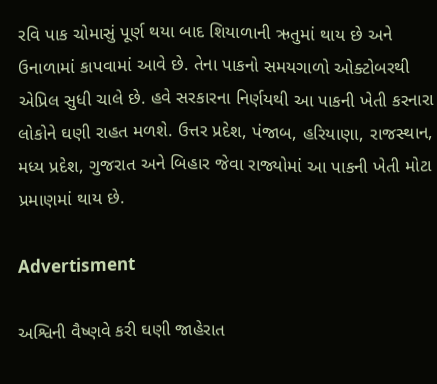રવિ પાક ચોમાસું પૂર્ણ થયા બાદ શિયાળાની ઋતુમાં થાય છે અને ઉનાળામાં કાપવામાં આવે છે. તેના પાકનો સમયગાળો ઓક્ટોબરથી એપ્રિલ સુધી ચાલે છે. હવે સરકારના નિર્ણયથી આ પાકની ખેતી કરનારા લોકોને ઘણી રાહત મળશે. ઉત્તર પ્રદેશ, પંજાબ, હરિયાણા, રાજસ્થાન, મધ્ય પ્રદેશ, ગુજરાત અને બિહાર જેવા રાજ્યોમાં આ પાકની ખેતી મોટા પ્રમાણમાં થાય છે.

Advertisment

અશ્વિની વૈષ્ણવે કરી ઘણી જાહેરાત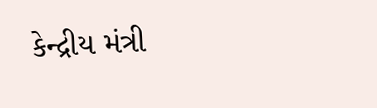કેન્દ્રીય મંત્રી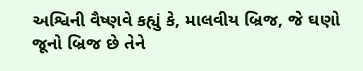અશ્વિની વૈષ્ણવે કહ્યું કે, માલવીય બ્રિજ, જે ઘણો જૂનો બ્રિજ છે તેને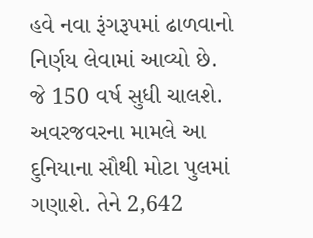હવે નવા રૂંગરૂપમાં ઢાળવાનો નિર્ણય લેવામાં આવ્યો છે. જે 150 વર્ષ સુધી ચાલશે. અવરજવરના મામલે આ દુનિયાના સૌથી મોટા પુલમાં ગણાશે. તેને 2,642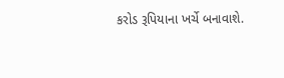કરોડ રૂપિયાના ખર્ચે બનાવાશે.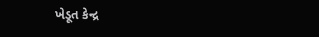ખેડૂત કેન્દ્ર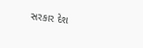સરકાર દેશ